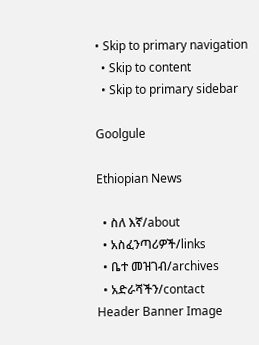• Skip to primary navigation
  • Skip to content
  • Skip to primary sidebar

Goolgule

Ethiopian News

  • ስለ እኛ/about
  • አስፈንጣሪዎች/links
  • ቤተ መዝገብ/archives
  • አድራሻችን/contact
Header Banner Image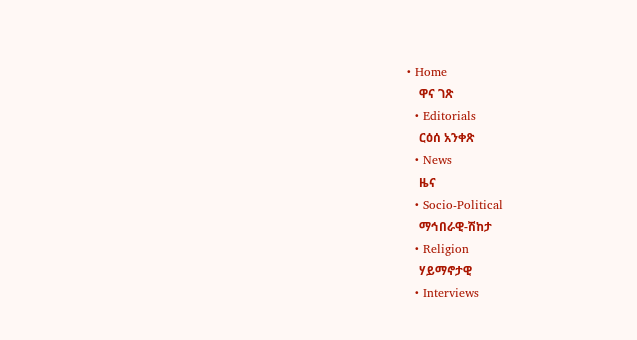• Home
    ዋና ገጽ
  • Editorials
    ርዕሰ አንቀጽ
  • News
    ዜና
  • Socio-Political
    ማኅበራዊ-ሽከታ
  • Religion
    ሃይማኖታዊ
  • Interviews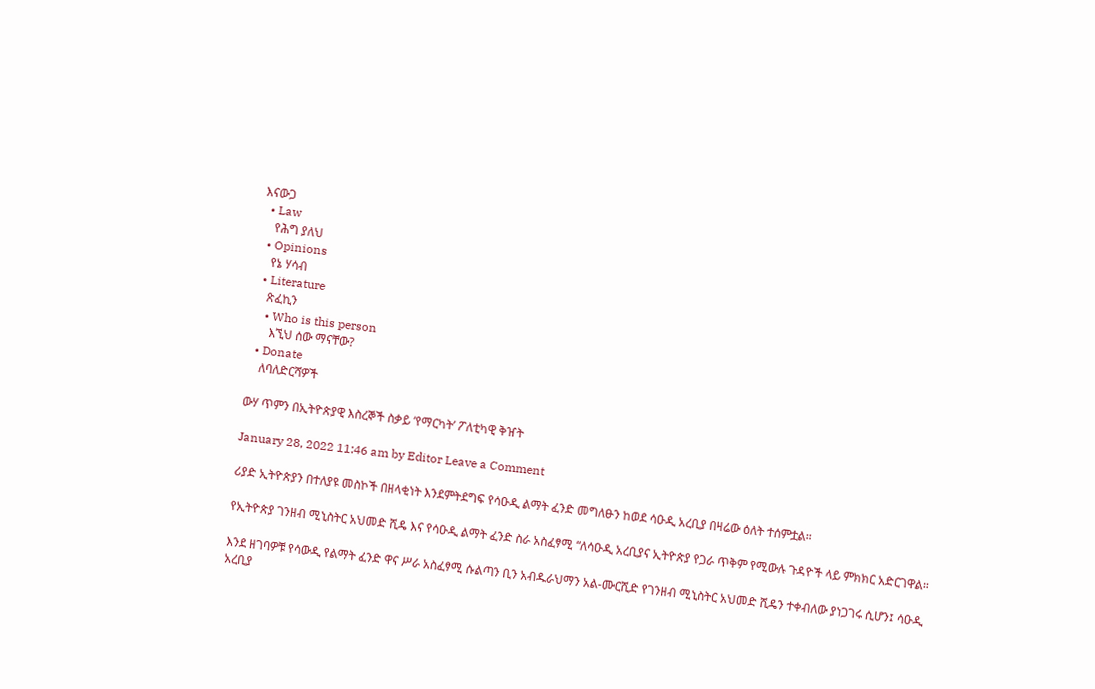እናውጋ
  • Law
    የሕግ ያለህ
  • Opinions
    የኔ ሃሳብ
  • Literature
    ጽፈኪን
    • Who is this person
      እኚህ ሰው ማናቸው?
  • Donate
    ለባለድርሻዎች

ውሃ ጥምን በኢትዮጵያዊ እስረኞች ስቃይ ‘የማርካት’ ፖለቲካዊ ቅዠት

January 28, 2022 11:46 am by Editor Leave a Comment

ሪያድ ኢትዮጵያን በተለያዩ መስኮች በዘላቂነት እንደምትደግፍ የሳዑዲ ልማት ፈንድ መግለፁን ከወደ ሳዑዲ አረቢያ በዛሬው ዕለት ተሰምቷል።

የኢትዮጵያ ገንዘብ ሚኒስትር አህመድ ሺዴ እና የሳዑዲ ልማት ፈንድ ስራ አስፈፃሚ “ለሳዑዲ አረቢያና ኢትዮጵያ የጋራ ጥቅም የሚውሉ ጉዳዮች ላይ ምክክር አድርገዋል።

እንደ ዘገባዎቹ የሳውዲ የልማት ፈንድ ዋና ሥራ አስፈፃሚ ሱልጣን ቢን አብዱራህማን አል-ሙርሺድ የገንዘብ ሚኒስትር አህመድ ሺዴን ተቀብለው ያነጋገሩ ሲሆን፤ ሳዑዲ አረቢያ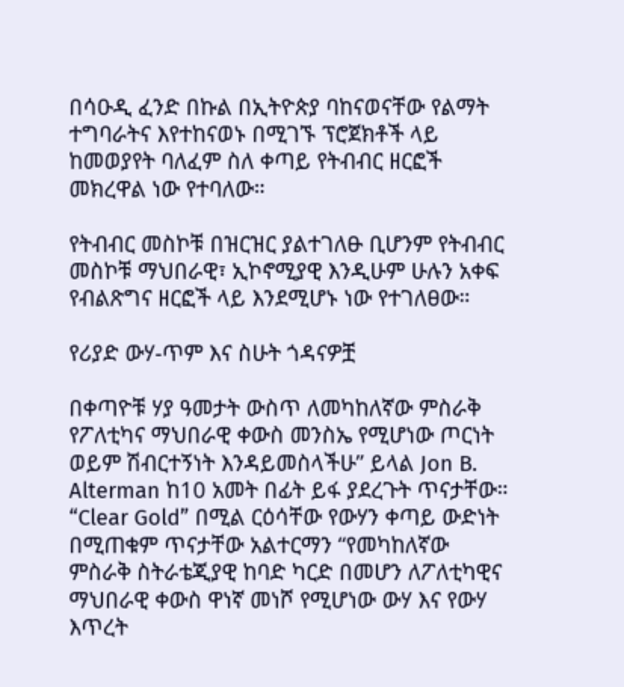በሳዑዲ ፈንድ በኩል በኢትዮጵያ ባከናወናቸው የልማት ተግባራትና እየተከናወኑ በሚገኙ ፕሮጀክቶች ላይ ከመወያየት ባለፈም ስለ ቀጣይ የትብብር ዘርፎች መክረዋል ነው የተባለው።

የትብብር መስኮቹ በዝርዝር ያልተገለፁ ቢሆንም የትብብር መስኮቹ ማህበራዊ፣ ኢኮኖሚያዊ እንዲሁም ሁሉን አቀፍ የብልጽግና ዘርፎች ላይ እንደሚሆኑ ነው የተገለፀው።

የሪያድ ውሃ-ጥም እና ስሁት ጎዳናዎቿ

በቀጣዮቹ ሃያ ዓመታት ውስጥ ለመካከለኛው ምስራቅ የፖለቲካና ማህበራዊ ቀውስ መንስኤ የሚሆነው ጦርነት ወይም ሽብርተኝነት እንዳይመስላችሁ” ይላል Jon B. Alterman ከ10 አመት በፊት ይፋ ያደረጉት ጥናታቸው። “Clear Gold” በሚል ርዕሳቸው የውሃን ቀጣይ ውድነት በሚጠቁም ጥናታቸው አልተርማን “የመካከለኛው ምስራቅ ስትራቴጂያዊ ከባድ ካርድ በመሆን ለፖለቲካዊና ማህበራዊ ቀውስ ዋነኛ መነሾ የሚሆነው ውሃ እና የውሃ እጥረት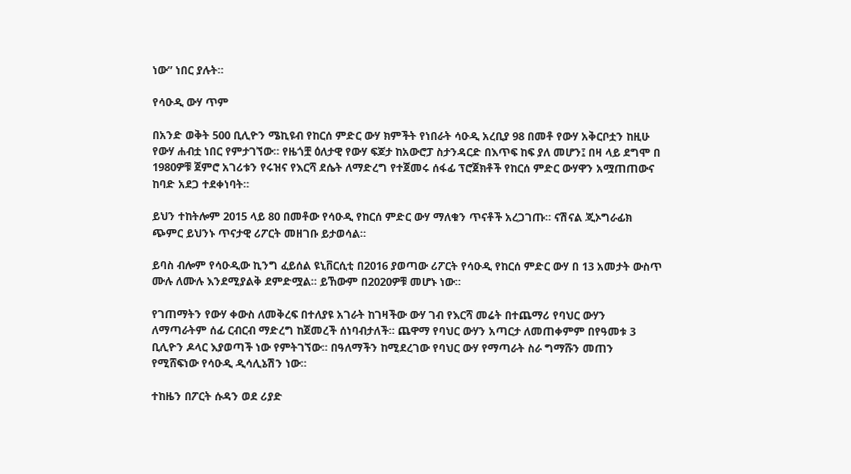ነው” ነበር ያሉት።

የሳዑዲ ውሃ ጥም

በአንድ ወቅት 500 ቢሊዮን ሜኪዩብ የከርሰ ምድር ውሃ ክምችት የነበራት ሳዑዲ አረቢያ 98 በመቶ የውሃ አቅርቦቷን ከዚሁ የውሃ ሐብቷ ነበር የምታገኘው። የዜጎቿ ዕለታዊ የውሃ ፍጆታ ከአውሮፓ ስታንዳርድ በእጥፍ ከፍ ያለ መሆን፤ በዛ ላይ ደግሞ በ 1980ዎቹ ጀምሮ አገሪቱን የሩዝና የእርሻ ደሴት ለማድረግ የተጀመሩ ሰፋፊ ፕሮጀክቶች የከርሰ ምድር ውሃዋን አሟጠጠውና ከባድ አደጋ ተደቀነባት።

ይህን ተከትሎም 2015 ላይ 80 በመቶው የሳዑዲ የከርሰ ምድር ውሃ ማለቁን ጥናቶች አረጋገጡ። ናሽናል ጂኦግራፊክ ጭምር ይህንኑ ጥናታዊ ሪፖርት መዘገቡ ይታወሳል።

ይባስ ብሎም የሳዑዲው ኪንግ ፈይሰል ዩኒቨርሲቲ በ2016 ያወጣው ሪፖርት የሳዑዲ የከርሰ ምድር ውሃ በ 13 አመታት ውስጥ ሙሉ ለሙሉ እንደሚያልቅ ደምድሟል። ይኸውም በ2020ዎቹ መሆኑ ነው።

የገጠማትን የውሃ ቀውስ ለመቅረፍ በተለያዩ አገራት ከገዛችው ውሃ ገብ የእርሻ መሬት በተጨማሪ የባህር ውሃን ለማጣራትም ሰፊ ርብርብ ማድረግ ከጀመረች ሰነባብታለች። ጨዋማ የባህር ውሃን አጣርታ ለመጠቀምም በየዓመቱ 3 ቢሊዮን ዶላር እያወጣች ነው የምትገኘው። በዓለማችን ከሚደረገው የባህር ውሃ የማጣራት ስራ ግማሹን መጠን የሚሸፍነው የሳዑዲ ዲሳሊኔሽን ነው።

ተከዜን በፖርት ሱዳን ወደ ሪያድ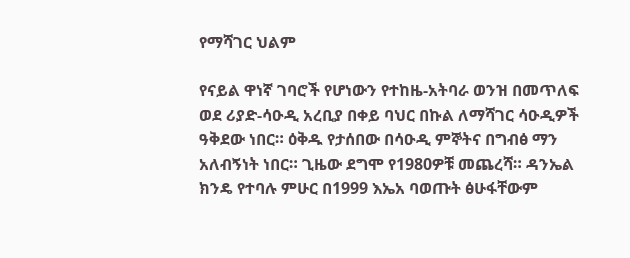የማሻገር ህልም

የናይል ዋነኛ ገባሮች የሆነውን የተከዜ-አትባራ ወንዝ በመጥለፍ ወደ ሪያድ-ሳዑዲ አረቢያ በቀይ ባህር በኩል ለማሻገር ሳዑዲዎች ዓቅደው ነበር። ዕቅዱ የታሰበው በሳዑዲ ምኞትና በግብፅ ማን አለብኝነት ነበር። ጊዜው ደግሞ የ1980ዎቹ መጨረሻ። ዳንኤል ክንዴ የተባሉ ምሁር በ1999 እኤአ ባወጡት ፅሁፋቸውም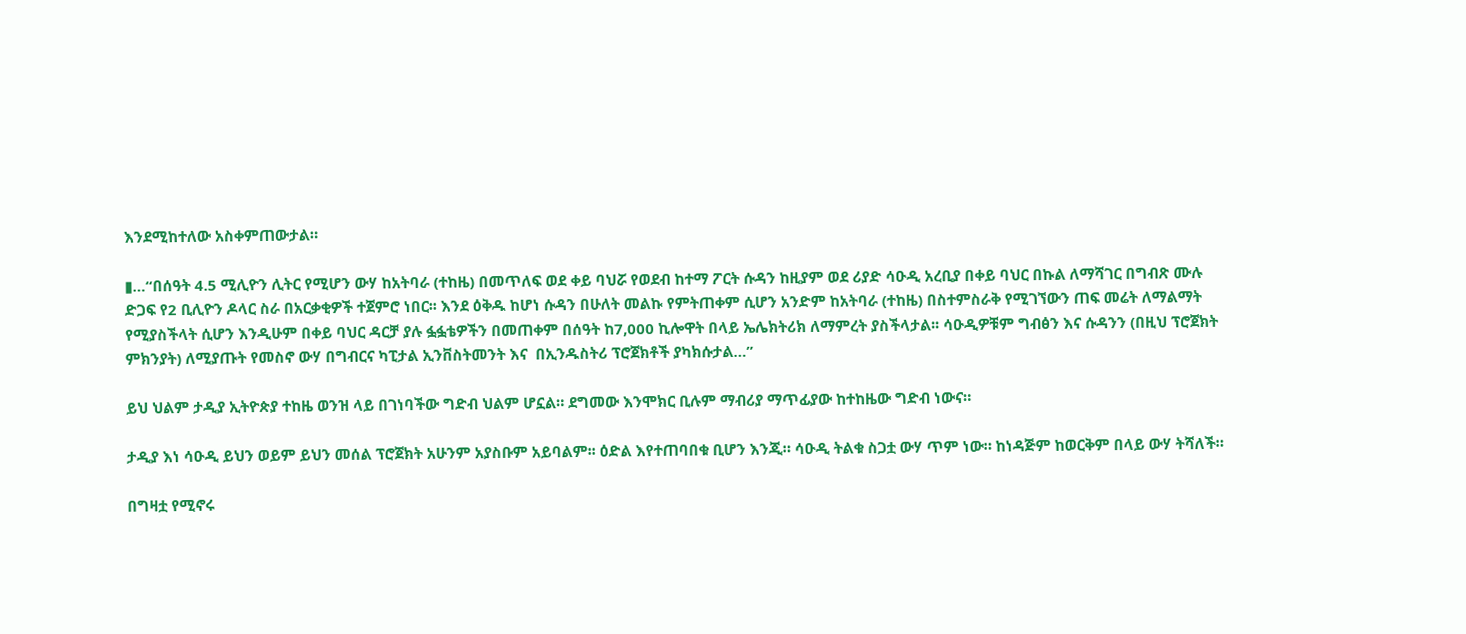እንደሚከተለው አስቀምጠውታል።

▮…“በሰዓት 4.5 ሚሊዮን ሊትር የሚሆን ውሃ ከአትባራ (ተከዜ) በመጥለፍ ወደ ቀይ ባህሯ የወደብ ከተማ ፖርት ሱዳን ከዚያም ወደ ሪያድ ሳዑዲ አረቢያ በቀይ ባህር በኩል ለማሻገር በግብጽ ሙሉ ድጋፍ የ2 ቢሊዮን ዶላር ስራ በአርቃቂዎች ተጀምሮ ነበር፡፡ እንደ ዕቅዱ ከሆነ ሱዳን በሁለት መልኩ የምትጠቀም ሲሆን አንድም ከአትባራ (ተከዜ) በስተምስራቅ የሚገኘውን ጠፍ መሬት ለማልማት የሚያስችላት ሲሆን እንዲሁም በቀይ ባህር ዳርቻ ያሉ ፏፏቴዎችን በመጠቀም በሰዓት ከ7,000 ኪሎዋት በላይ ኤሌክትሪክ ለማምረት ያስችላታል፡፡ ሳዑዲዎቹም ግብፅን እና ሱዳንን (በዚህ ፕሮጀክት ምክንያት) ለሚያጡት የመስኖ ውሃ በግብርና ካፒታል ኢንቨስትመንት እና  በኢንዱስትሪ ፕሮጀክቶች ያካክሱታል…”

ይህ ህልም ታዲያ ኢትዮጵያ ተከዜ ወንዝ ላይ በገነባችው ግድብ ህልም ሆኗል። ደግመው እንሞክር ቢሉም ማብሪያ ማጥፊያው ከተከዜው ግድብ ነውና።

ታዲያ እነ ሳዑዲ ይህን ወይም ይህን መሰል ፕሮጀክት አሁንም አያስቡም አይባልም፡፡ ዕድል እየተጠባበቁ ቢሆን እንጂ። ሳዑዲ ትልቁ ስጋቷ ውሃ ጥም ነው። ከነዳጅም ከወርቅም በላይ ውሃ ትሻለች።

በግዛቷ የሚኖሩ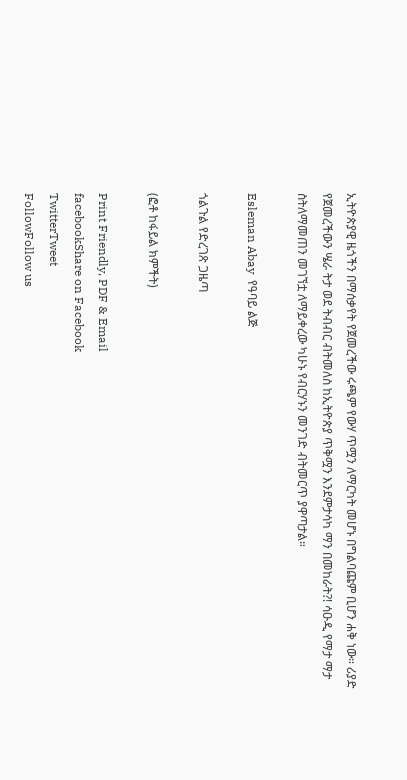ኢትዮጵያዊ ዜጎችን በማሰቃየት የጀመረችው ሩጫም የውሃ ጥሟን ለማርካት መሆኑ በግልባጩም ቢሆን ሐቅ ነው። ሪያድ የጀመረችውን ሤራ ትታ ወደ ትብብር ብትመለስ ከኢትዮጵያ ጥቅሟን እንደምታሳካ ማን በመከራት?! ሳዑዲ የማታ ማታ ስትለማመጠን መገኘቷ ለማይቀረው ካሁኑ የብርሃኑን መንገድ ብትመርጥ ያዋጣታል።

Esleman Abay  የዓባይ ልጅ

ጎልጉል የድረገጽ ጋዜጣ

(ፎቶ ከፋይል ክምችት)

Print Friendly, PDF & Email
facebookShare on Facebook
TwitterTweet
FollowFollow us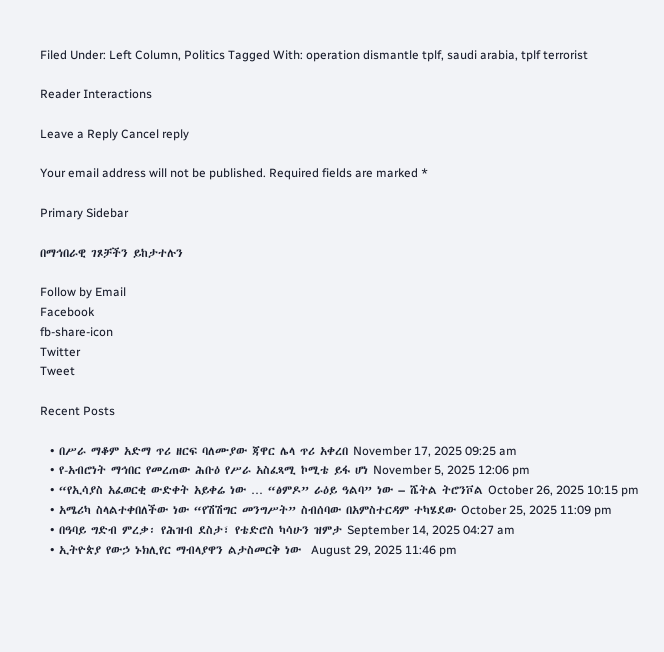Filed Under: Left Column, Politics Tagged With: operation dismantle tplf, saudi arabia, tplf terrorist

Reader Interactions

Leave a Reply Cancel reply

Your email address will not be published. Required fields are marked *

Primary Sidebar

በማኅበራዊ ገጾቻችን ይከታተሉን

Follow by Email
Facebook
fb-share-icon
Twitter
Tweet

Recent Posts

  • በሥራ ማቆም አድማ ጥሪ ዘርፍ ባለሙያው ጃዋር ሌላ ጥሪ አቀረበ November 17, 2025 09:25 am
  • የ-አብሮነት ማኅበር የመረጠው ሕቡዕ የሥራ አስፈጻሚ ኮሚቴ ይፋ ሆነ November 5, 2025 12:06 pm
  • “የኢሳያስ አፈወርቂ ውድቀት አይቀሬ ነው … “ፅምዶ” ራዕይ ዓልባ” ነው – ሼትል ትሮንቮል October 26, 2025 10:15 pm
  • አሜሪካ ስላልተቀበለችው ነው “የሽሽግር መንግሥት” ስብሰባው በአምስተርዳም ተካሄደው October 25, 2025 11:09 pm
  • በዓባይ ግድብ ምረቃ፡ የሕዝብ ደስታ፣ የቴድሮስ ካሳሁን ዝምታ September 14, 2025 04:27 am
  • ኢትዮጵያ የውኃ ኑክሊየር ማብላያዋን ልታስመርቅ ነው  August 29, 2025 11:46 pm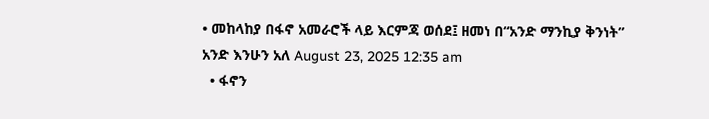• መከላከያ በፋኖ አመራሮች ላይ እርምጃ ወሰደ፤ ዘመነ በ“አንድ ማንኪያ ቅንነት” አንድ እንሁን አለ August 23, 2025 12:35 am
  • ፋኖን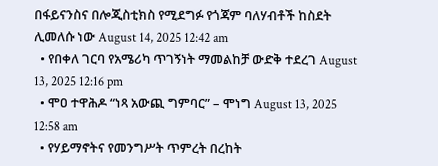በፋይናንስና በሎጂስቲክስ የሚደግፉ የጎጃም ባለሃብቶች ከስደት ሊመለሱ ነው August 14, 2025 12:42 am
  • የበቀለ ገርባ የአሜሪካ ጥገኝነት ማመልከቻ ውድቅ ተደረገ August 13, 2025 12:16 pm
  • ሞዐ ተዋሕዶ “ነጻ አውጪ ግምባር” – ሞነግ August 13, 2025 12:58 am
  • የሃይማኖትና የመንግሥት ጥምረት በረከት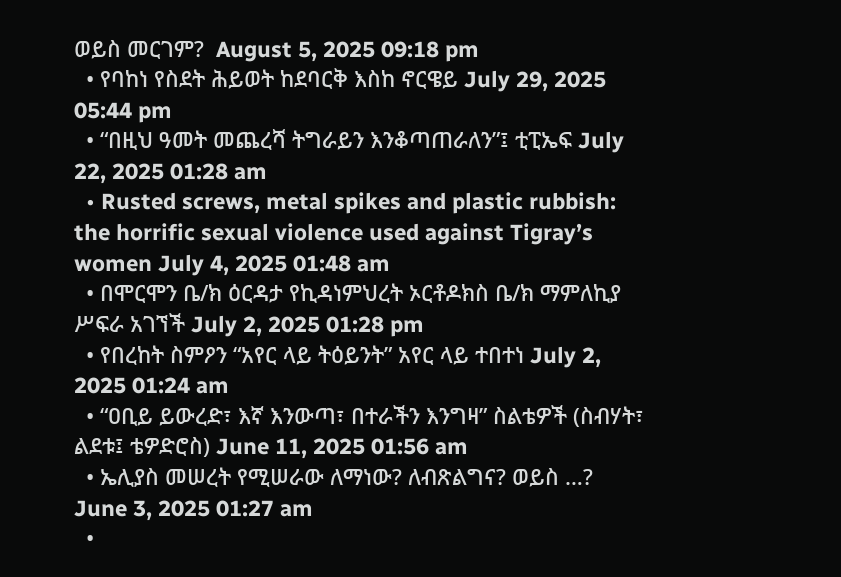ወይስ መርገም?  August 5, 2025 09:18 pm
  • የባከነ የስደት ሕይወት ከደባርቅ እስከ ኖርዌይ July 29, 2025 05:44 pm
  • “በዚህ ዓመት መጨረሻ ትግራይን እንቆጣጠራለን”፤ ቲፒኤፍ July 22, 2025 01:28 am
  • Rusted screws, metal spikes and plastic rubbish: the horrific sexual violence used against Tigray’s women July 4, 2025 01:48 am
  • በሞርሞን ቤ/ክ ዕርዳታ የኪዳነምህረት ኦርቶዶክስ ቤ/ክ ማምለኪያ ሥፍራ አገኘች July 2, 2025 01:28 pm
  • የበረከት ስምዖን “አየር ላይ ትዕይንት” አየር ላይ ተበተነ July 2, 2025 01:24 am
  • “ዐቢይ ይውረድ፣ እኛ እንውጣ፣ በተራችን እንግዛ” ስልቴዎች (ስብሃት፣ ልደቱ፤ ቴዎድሮስ) June 11, 2025 01:56 am
  • ኤሊያስ መሠረት የሚሠራው ለማነው? ለብጽልግና? ወይስ …? June 3, 2025 01:27 am
  •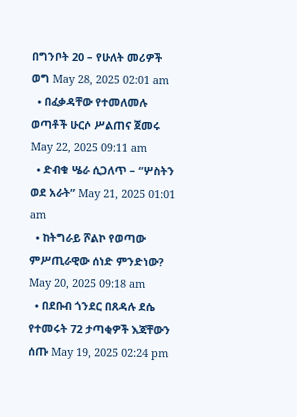በግንቦት 20 – የሁለት መሪዎች ወግ May 28, 2025 02:01 am
  • በፈቃዳቸው የተመለመሉ ወጣቶች ሁርሶ ሥልጠና ጀመሩ May 22, 2025 09:11 am
  • ድብቁ ሤራ ሲጋለጥ – “ሦስትን ወደ አራት” May 21, 2025 01:01 am
  • ከትግራይ ሾልኮ የወጣው ምሥጢራዊው ሰነድ ምንድነው? May 20, 2025 09:18 am
  • በደቡብ ጎንደር በጸዳሉ ደሴ የተመሩት 72 ታጣቂዎች እጃቸውን ሰጡ May 19, 2025 02:24 pm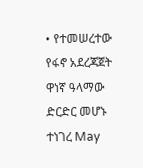• የተመሠረተው የፋኖ አደረጃጀት ዋነኛ ዓላማው ድርድር መሆኑ ተነገረ May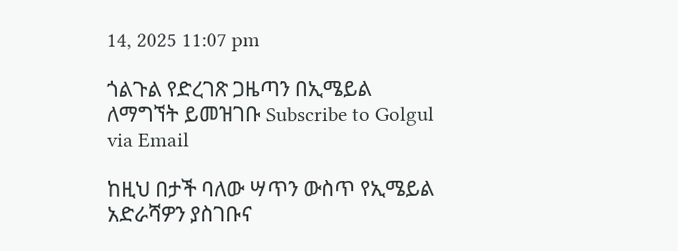14, 2025 11:07 pm

ጎልጉል የድረገጽ ጋዜጣን በኢሜይል ለማግኘት ይመዝገቡ Subscribe to Golgul via Email

ከዚህ በታች ባለው ሣጥን ውስጥ የኢሜይል አድራሻዎን ያስገቡና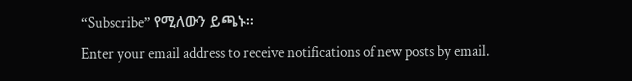“Subscribe” የሚለውን ይጫኑ፡፡
Enter your email address to receive notifications of new posts by email.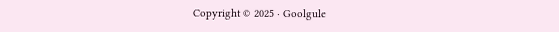Copyright © 2025 · Goolgule